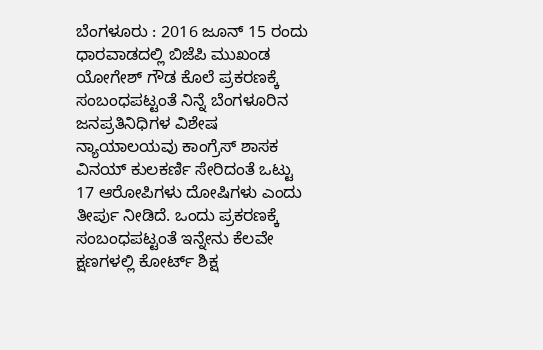ಬೆಂಗಳೂರು : 2016 ಜೂನ್ 15 ರಂದು ಧಾರವಾಡದಲ್ಲಿ ಬಿಜೆಪಿ ಮುಖಂಡ ಯೋಗೇಶ್ ಗೌಡ ಕೊಲೆ ಪ್ರಕರಣಕ್ಕೆ ಸಂಬಂಧಪಟ್ಟಂತೆ ನಿನ್ನೆ ಬೆಂಗಳೂರಿನ ಜನಪ್ರತಿನಿಧಿಗಳ ವಿಶೇಷ ನ್ಯಾಯಾಲಯವು ಕಾಂಗ್ರೆಸ್ ಶಾಸಕ ವಿನಯ್ ಕುಲಕರ್ಣಿ ಸೇರಿದಂತೆ ಒಟ್ಟು 17 ಆರೋಪಿಗಳು ದೋಷಿಗಳು ಎಂದು ತೀರ್ಪು ನೀಡಿದೆ. ಒಂದು ಪ್ರಕರಣಕ್ಕೆ ಸಂಬಂಧಪಟ್ಟಂತೆ ಇನ್ನೇನು ಕೆಲವೇ ಕ್ಷಣಗಳಲ್ಲಿ ಕೋರ್ಟ್ ಶಿಕ್ಷ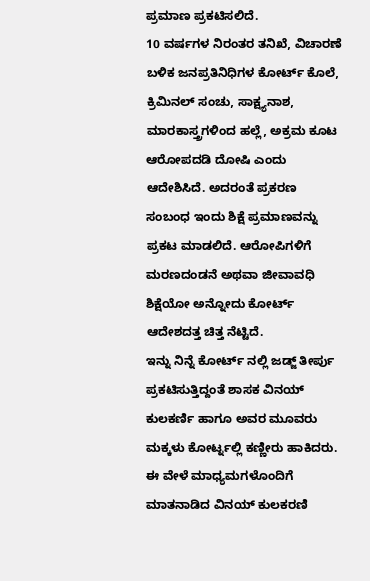ಪ್ರಮಾಣ ಪ್ರಕಟಿಸಲಿದೆ.
10 ವರ್ಷಗಳ ನಿರಂತರ ತನಿಖೆ, ವಿಚಾರಣೆ ಬಳಿಕ ಜನಪ್ರತಿನಿಧಿಗಳ ಕೋರ್ಟ್ ಕೊಲೆ, ಕ್ರಿಮಿನಲ್ ಸಂಚು, ಸಾಕ್ಷ್ಯನಾಶ, ಮಾರಕಾಸ್ತ್ರಗಳಿಂದ ಹಲ್ಲೆ, ಅಕ್ರಮ ಕೂಟ ಆರೋಪದಡಿ ದೋಷಿ ಎಂದು ಆದೇಶಿಸಿದೆ. ಅದರಂತೆ ಪ್ರಕರಣ ಸಂಬಂಧ ಇಂದು ಶಿಕ್ಷೆ ಪ್ರಮಾಣವನ್ನು ಪ್ರಕಟ ಮಾಡಲಿದೆ. ಆರೋಪಿಗಳಿಗೆ ಮರಣದಂಡನೆ ಅಥವಾ ಜೀವಾವಧಿ ಶಿಕ್ಷೆಯೋ ಅನ್ನೋದು ಕೋರ್ಟ್ ಆದೇಶದತ್ತ ಚಿತ್ತ ನೆಟ್ಟಿದೆ.
ಇನ್ನು ನಿನ್ನೆ ಕೋರ್ಟ್ ನಲ್ಲಿ ಜಡ್ಜ್ ತೀರ್ಪು ಪ್ರಕಟಿಸುತ್ತಿದ್ದಂತೆ ಶಾಸಕ ವಿನಯ್ ಕುಲಕರ್ಣಿ ಹಾಗೂ ಅವರ ಮೂವರು ಮಕ್ಕಳು ಕೋರ್ಟ್ನಲ್ಲಿ ಕಣ್ಣೀರು ಹಾಕಿದರು. ಈ ವೇಳೆ ಮಾಧ್ಯಮಗಳೊಂದಿಗೆ ಮಾತನಾಡಿದ ವಿನಯ್ ಕುಲಕರಣಿ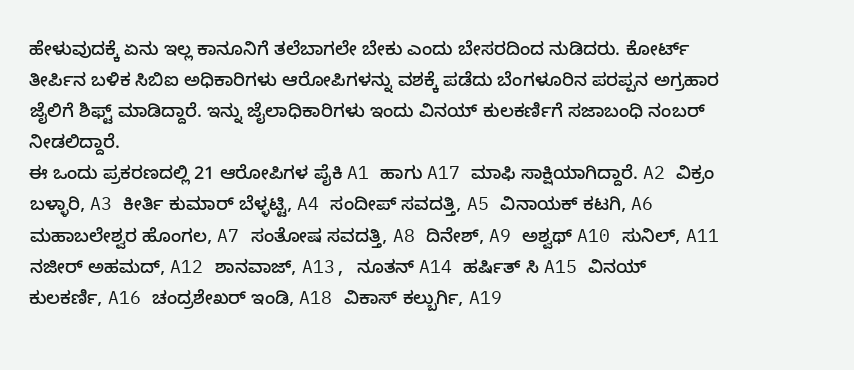ಹೇಳುವುದಕ್ಕೆ ಏನು ಇಲ್ಲ ಕಾನೂನಿಗೆ ತಲೆಬಾಗಲೇ ಬೇಕು ಎಂದು ಬೇಸರದಿಂದ ನುಡಿದರು. ಕೋರ್ಟ್ ತೀರ್ಪಿನ ಬಳಿಕ ಸಿಬಿಐ ಅಧಿಕಾರಿಗಳು ಆರೋಪಿಗಳನ್ನು ವಶಕ್ಕೆ ಪಡೆದು ಬೆಂಗಳೂರಿನ ಪರಪ್ಪನ ಅಗ್ರಹಾರ ಜೈಲಿಗೆ ಶಿಫ್ಟ್ ಮಾಡಿದ್ದಾರೆ. ಇನ್ನು ಜೈಲಾಧಿಕಾರಿಗಳು ಇಂದು ವಿನಯ್ ಕುಲಕರ್ಣಿಗೆ ಸಜಾಬಂಧಿ ನಂಬರ್ ನೀಡಲಿದ್ದಾರೆ.
ಈ ಒಂದು ಪ್ರಕರಣದಲ್ಲಿ 21 ಆರೋಪಿಗಳ ಪೈಕಿ A1 ಹಾಗು A17 ಮಾಫಿ ಸಾಕ್ಷಿಯಾಗಿದ್ದಾರೆ. A2 ವಿಕ್ರಂ ಬಳ್ಳಾರಿ, A3 ಕೀರ್ತಿ ಕುಮಾರ್ ಬೆಳ್ಳಟ್ಟಿ, A4 ಸಂದೀಪ್ ಸವದತ್ತಿ, A5 ವಿನಾಯಕ್ ಕಟಗಿ, A6 ಮಹಾಬಲೇಶ್ವರ ಹೊಂಗಲ, A7 ಸಂತೋಷ ಸವದತ್ತಿ, A8 ದಿನೇಶ್, A9 ಅಶ್ವಥ್ A10 ಸುನಿಲ್, A11 ನಜೀರ್ ಅಹಮದ್, A12 ಶಾನವಾಜ್, A13, ನೂತನ್ A14 ಹರ್ಷಿತ್ ಸಿ A15 ವಿನಯ್ ಕುಲಕರ್ಣಿ, A16 ಚಂದ್ರಶೇಖರ್ ಇಂಡಿ, A18 ವಿಕಾಸ್ ಕಲ್ಬುರ್ಗಿ, A19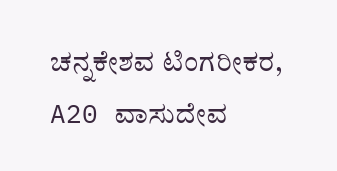ಚನ್ನಕೇಶವ ಟಿಂಗರೀಕರ, A20 ವಾಸುದೇವ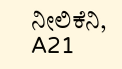ನೀಲಿಕೆನಿ, A21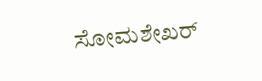ಸೋಮಶೇಖರ್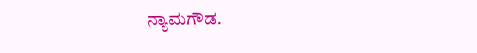ನ್ಯಾಮಗೌಡ.